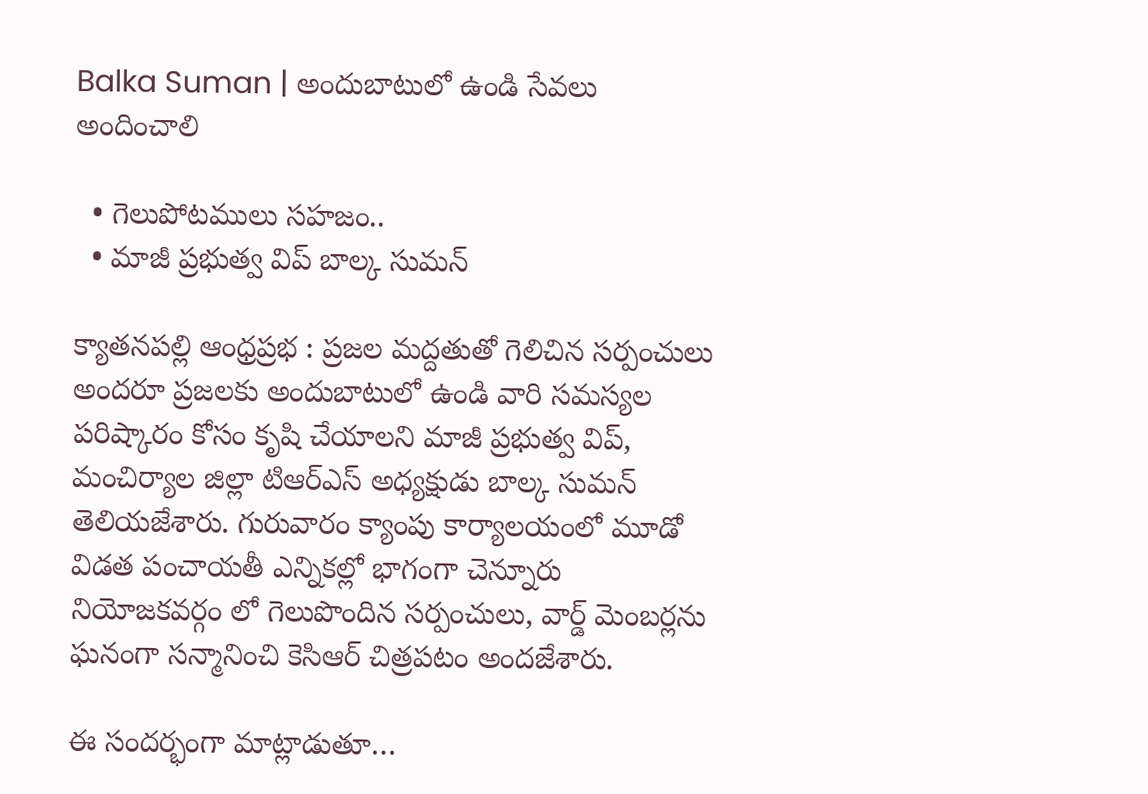Balka Suman | అందుబాటులో ఉండి సేవలు అందించాలి

  • గెలుపోటములు సహజం..
  • మాజీ ప్రభుత్వ విప్ బాల్క సుమన్

క్యాతనపల్లి ఆంధ్రప్రభ : ప్రజల మద్దతుతో గెలిచిన సర్పంచులు అందరూ ప్రజలకు అందుబాటులో ఉండి వారి సమస్యల పరిష్కారం కోసం కృషి చేయాలని మాజీ ప్రభుత్వ విప్, మంచిర్యాల జిల్లా టిఆర్ఎస్ అధ్యక్షుడు బాల్క సుమన్ తెలియజేశారు. గురువారం క్యాంపు కార్యాలయంలో మూడో విడత పంచాయతీ ఎన్నికల్లో భాగంగా చెన్నూరు నియోజకవర్గం లో గెలుపొందిన సర్పంచులు, వార్డ్ మెంబర్లను ఘనంగా సన్మానించి కెసిఆర్ చిత్రపటం అందజేశారు.

ఈ సందర్భంగా మాట్లాడుతూ…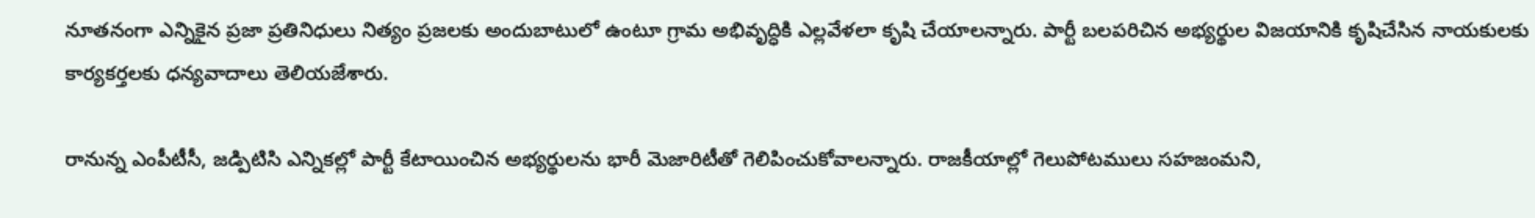నూతనంగా ఎన్నికైన ప్రజా ప్రతినిధులు నిత్యం ప్రజలకు అందుబాటులో ఉంటూ గ్రామ అభివృద్ధికి ఎల్లవేళలా కృషి చేయాలన్నారు. పార్టీ బలపరిచిన అభ్యర్థుల విజయానికి కృషిచేసిన నాయకులకు కార్యకర్తలకు ధన్యవాదాలు తెలియజేశారు.

రానున్న ఎంపీటీసీ, జడ్పిటిసి ఎన్నికల్లో పార్టీ కేటాయించిన అభ్యర్థులను భారీ మెజారిటీతో గెలిపించుకోవాలన్నారు. రాజకీయాల్లో గెలుపోటములు సహజంమని,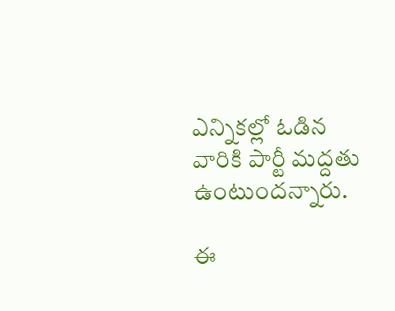ఎన్నికల్లో ఓడిన వారికి పార్టీ మద్దతు ఉంటుందన్నారు.

ఈ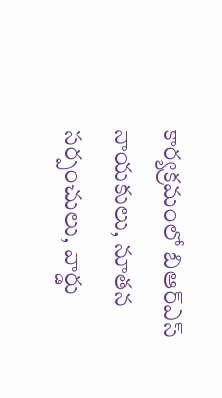కార్యక్రమంలో బిఆర్ఎస్ నాయకులు, నూతన సర్పంచులు, వార్డు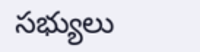సభ్యులు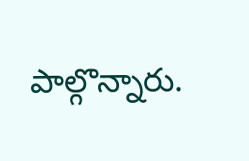పాల్గొన్నారు.